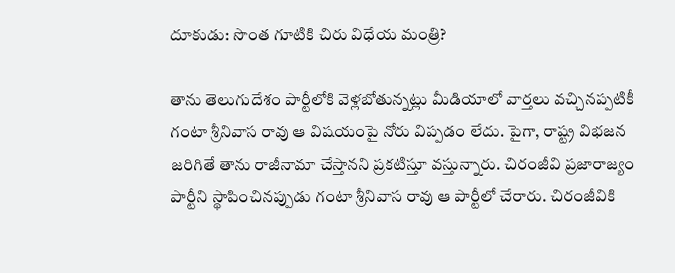దూకుడు: సొంత గూటికి చిరు విధేయ మంత్రి?

తాను తెలుగుదేశం పార్టీలోకి వెళ్లబోతున్నట్లు మీడియాలో వార్తలు వచ్చినప్పటికీ గంటా శ్రీనివాస రావు ఆ విషయంపై నోరు విప్పడం లేదు. పైగా, రాష్ట్ర విభజన జరిగితే తాను రాజీనామా చేస్తానని ప్రకటిస్తూ వస్తున్నారు. చిరంజీవి ప్రజారాజ్యం పార్టీని స్థాపించినప్పుడు గంటా శ్రీనివాస రావు ఆ పార్టీలో చేరారు. చిరంజీవికి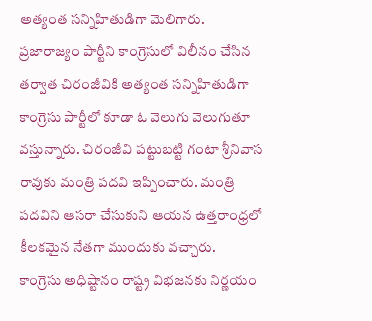అత్యంత సన్నిహితుడిగా మెలిగారు.
ప్రజారాజ్యం పార్టీని కాంగ్రెసులో విలీనం చేసిన తర్వాత చిరంజీవికి అత్యంత సన్నిహితుడిగా కాంగ్రెసు పార్టీలో కూడా ఓ వెలుగు వెలుగుతూ వస్తున్నారు. చిరంజీవి పట్టుబట్టి గంటా శ్రీనివాస రావుకు మంత్రి పదవి ఇప్పించారు. మంత్రి పదవిని ఆసరా చేసుకుని ఆయన ఉత్తరాంధ్రలో కీలకమైన నేతగా ముందుకు వచ్చారు.
కాంగ్రెసు అధిష్టానం రాష్ట్ర విభజనకు నిర్ణయం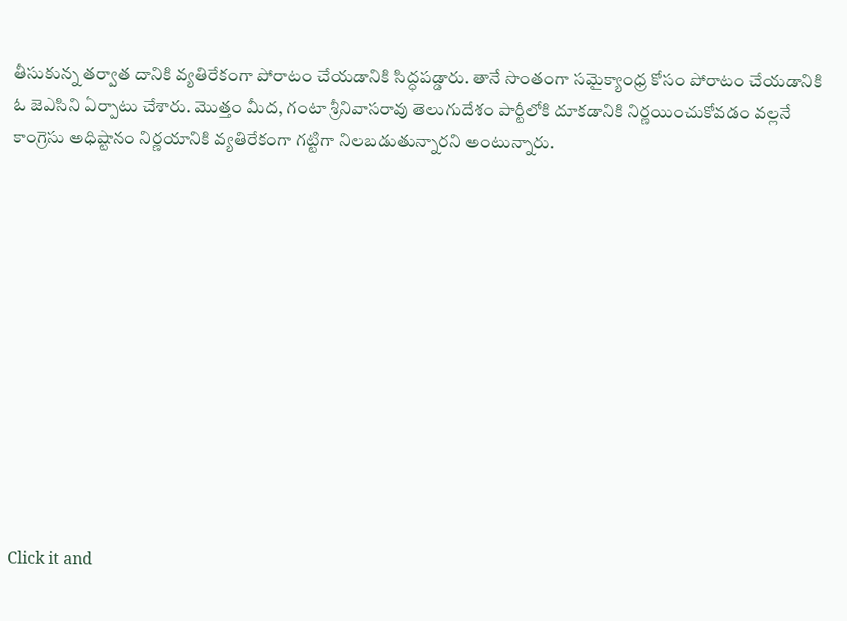తీసుకున్న తర్వాత దానికి వ్యతిరేకంగా పోరాటం చేయడానికి సిద్ధపడ్డారు. తానే సొంతంగా సమైక్యాంధ్ర కోసం పోరాటం చేయడానికి ఓ జెఎసిని ఏర్పాటు చేశారు. మొత్తం మీద, గంటా శ్రీనివాసరావు తెలుగుదేశం పార్టీలోకి దూకడానికి నిర్ణయించుకోవడం వల్లనే కాంగ్రెసు అధిష్టానం నిర్ణయానికి వ్యతిరేకంగా గట్టిగా నిలబడుతున్నారని అంటున్నారు.












Click it and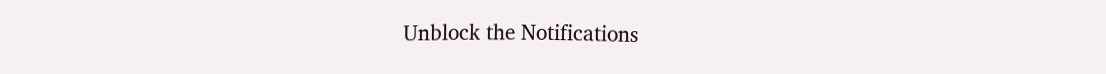Unblock the Notifications